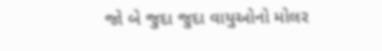જો બે જુદા જુદા વાયુઓનો મોલર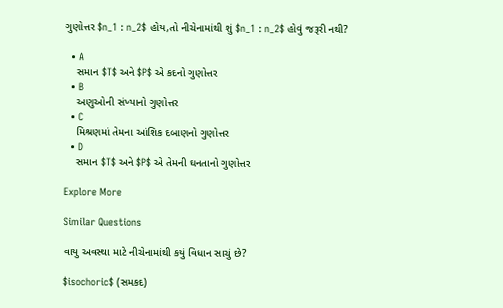ગુણોત્તર $n_1 : n_2$ હોય,તો નીચેનામાંથી શું $n_1 : n_2$ હોવું જરૂરી નથી?

  • A
    સમાન $T$ અને $P$ એ કદનો ગુણોત્તર
  • B
    અણુઓની સંખ્યાનો ગુણોત્તર
  • C
    મિશ્રણમાં તેમના આંશિક દબાણનો ગુણોત્તર
  • D
    સમાન $T$ અને $P$ એ તેમની ઘનતાનો ગુણોત્તર

Explore More

Similar Questions

વાયુ અવસ્થા માટે નીચેનામાંથી કયું વિધાન સાચું છે?

$isochoric$ (સમકદ)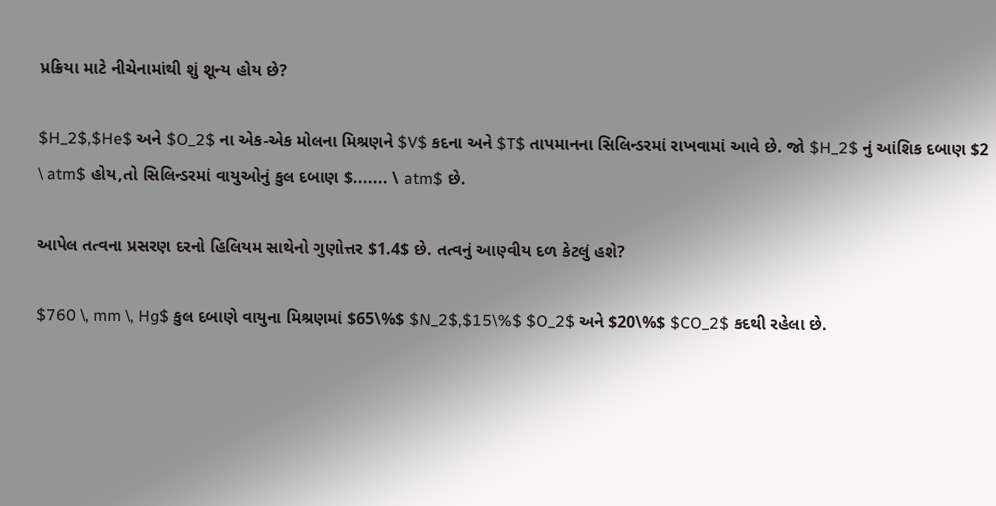પ્રક્રિયા માટે નીચેનામાંથી શું શૂન્ય હોય છે?

$H_2$,$He$ અને $O_2$ ના એક-એક મોલના મિશ્રણને $V$ કદના અને $T$ તાપમાનના સિલિન્ડરમાં રાખવામાં આવે છે. જો $H_2$ નું આંશિક દબાણ $2 \ atm$ હોય,તો સિલિન્ડરમાં વાયુઓનું કુલ દબાણ $....... \ atm$ છે.

આપેલ તત્વના પ્રસરણ દરનો હિલિયમ સાથેનો ગુણોત્તર $1.4$ છે. તત્વનું આણ્વીય દળ કેટલું હશે?

$760 \, mm \, Hg$ કુલ દબાણે વાયુના મિશ્રણમાં $65\%$ $N_2$,$15\%$ $O_2$ અને $20\%$ $CO_2$ કદથી રહેલા છે.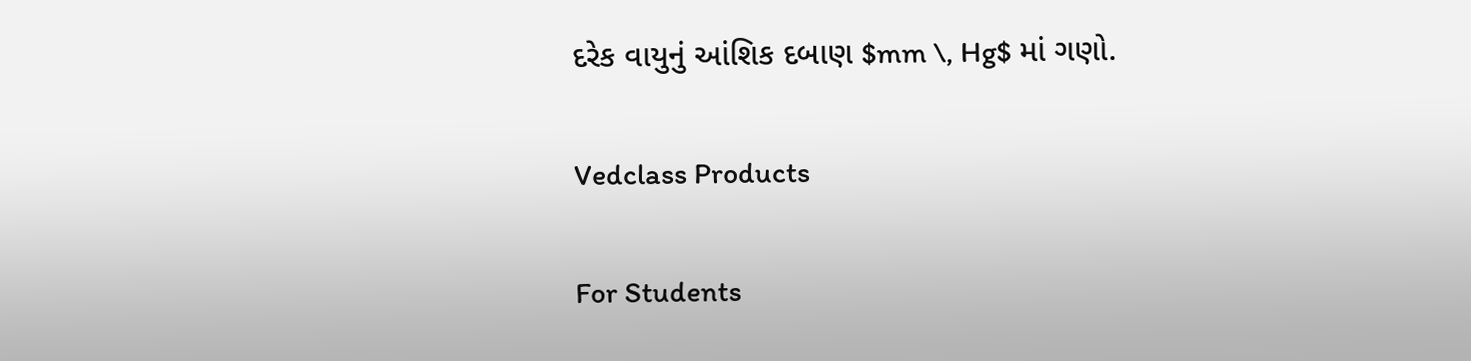દરેક વાયુનું આંશિક દબાણ $mm \, Hg$ માં ગણો.

Vedclass Products

For Students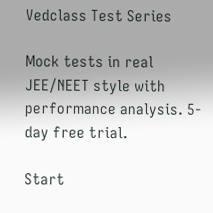Vedclass Test Series

Mock tests in real JEE/NEET style with performance analysis. 5-day free trial.

Start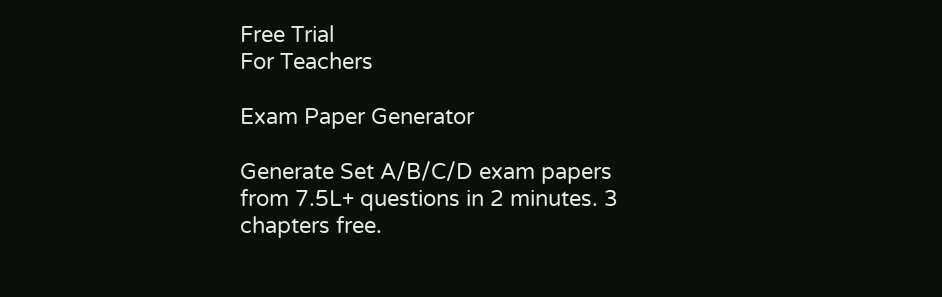Free Trial
For Teachers

Exam Paper Generator

Generate Set A/B/C/D exam papers from 7.5L+ questions in 2 minutes. 3 chapters free.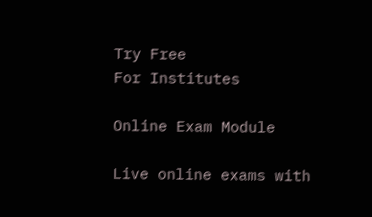Try Free
For Institutes

Online Exam Module

Live online exams with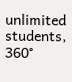unlimited students, 360°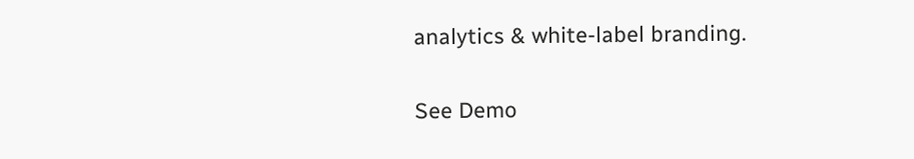analytics & white-label branding.

See Demo